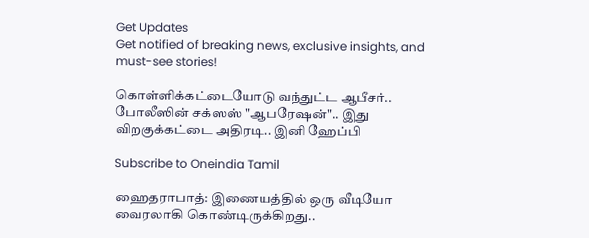Get Updates
Get notified of breaking news, exclusive insights, and must-see stories!

கொள்ளிக்கட்டையோடு வந்துட்ட ஆபீசர்.. போலீஸின் சக்ஸஸ் "ஆபரேஷன்".. இது விறகுக்கட்டை அதிரடி.. இனி ஹேப்பி

Subscribe to Oneindia Tamil

ஹைதராபாத்: இணையத்தில் ஒரு வீடியோ வைரலாகி கொண்டிருக்கிறது..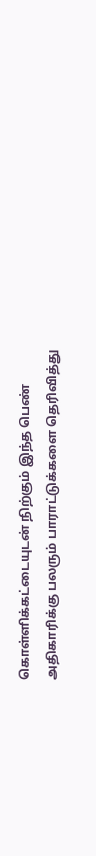கொள்ளிக்கட்டையுடன் நிற்கும் இந்த பெண் அதிகாரிக்கு பலரும் பாராட்டுக்களை தெரிவித்து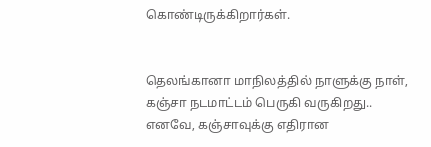கொண்டிருக்கிறார்கள்.


தெலங்கானா மாநிலத்தில் நாளுக்கு நாள், கஞ்சா நடமாட்டம் பெருகி வருகிறது.. எனவே, கஞ்சாவுக்கு எதிரான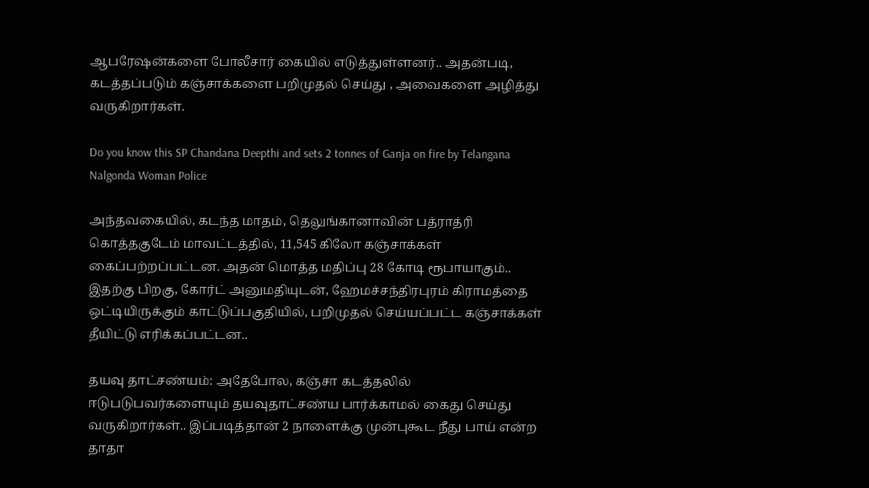ஆபரேஷன்களை போலீசார் கையில் எடுத்துள்ளனர்.. அதன்படி, கடத்தப்படும் கஞ்சாக்களை பறிமுதல் செய்து , அவைகளை அழித்து வருகிறார்கள்.

Do you know this SP Chandana Deepthi and sets 2 tonnes of Ganja on fire by Telangana Nalgonda Woman Police

அந்தவகையில், கடந்த மாதம், தெலுங்கானாவின் பத்ராத்ரி கொத்தகுடேம் மாவட்டத்தில், 11,545 கிலோ கஞ்சாக்கள் கைப்பற்றப்பட்டன. அதன் மொத்த மதிப்பு 28 கோடி ரூபாயாகும்.. இதற்கு பிறகு, கோர்ட் அனுமதியுடன், ஹேமச்சந்திரபுரம் கிராமத்தை ஒட்டியிருக்கும் காட்டுப்பகுதியில், பறிமுதல் செய்யப்பட்ட கஞ்சாக்கள் தீயிட்டு எரிக்கப்பட்டன..

தயவு தாட்சண்யம்: அதேபோல, கஞ்சா கடத்தலில் ஈடுபடுபவர்களையும் தயவுதாட்சண்ய பார்க்காமல் கைது செய்து வருகிறார்கள்.. இப்படித்தான் 2 நாளைக்கு முன்புகூட நீது பாய் என்ற தாதா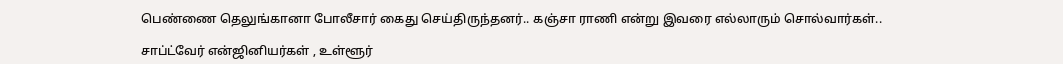பெண்ணை தெலுங்கானா போலீசார் கைது செய்திருந்தனர்.. கஞ்சா ராணி என்று இவரை எல்லாரும் சொல்வார்கள்..

சாப்ட்வேர் என்ஜினியர்கள் , உள்ளூர்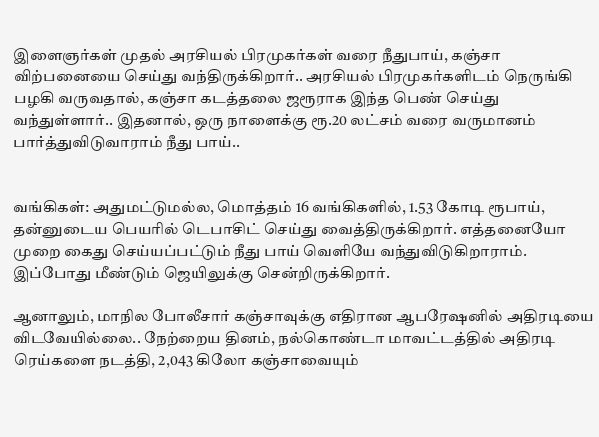இளைஞர்கள் முதல் அரசியல் பிரமுகர்கள் வரை நீதுபாய், கஞ்சா விற்பனையை செய்து வந்திருக்கிறார்.. அரசியல் பிரமுகர்களிடம் நெருங்கி பழகி வருவதால், கஞ்சா கடத்தலை ஜரூராக இந்த பெண் செய்து வந்துள்ளார்.. இதனால், ஒரு நாளைக்கு ரூ.20 லட்சம் வரை வருமானம் பார்த்துவிடுவாராம் நீது பாய்..


வங்கிகள்: அதுமட்டுமல்ல, மொத்தம் 16 வங்கிகளில், 1.53 கோடி ரூபாய், தன்னுடைய பெயரில் டெபாசிட் செய்து வைத்திருக்கிறார். எத்தனையோ முறை கைது செய்யப்பட்டும் நீது பாய் வெளியே வந்துவிடுகிறாராம். இப்போது மீண்டும் ஜெயிலுக்கு சென்றிருக்கிறார்.

ஆனாலும், மாநில போலீசார் கஞ்சாவுக்கு எதிரான ஆபரேஷனில் அதிரடியை விடவேயில்லை.. நேற்றைய தினம், நல்கொண்டா மாவட்டத்தில் அதிரடி ரெய்களை நடத்தி, 2,043 கிலோ கஞ்சாவையும்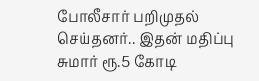போலீசார் பறிமுதல் செய்தனர்.. இதன் மதிப்பு சுமார் ரூ.5 கோடி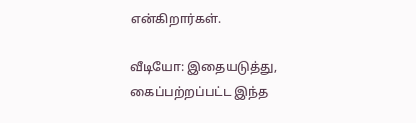என்கிறார்கள்.

வீடியோ: இதையடுத்து, கைப்பற்றப்பட்ட இந்த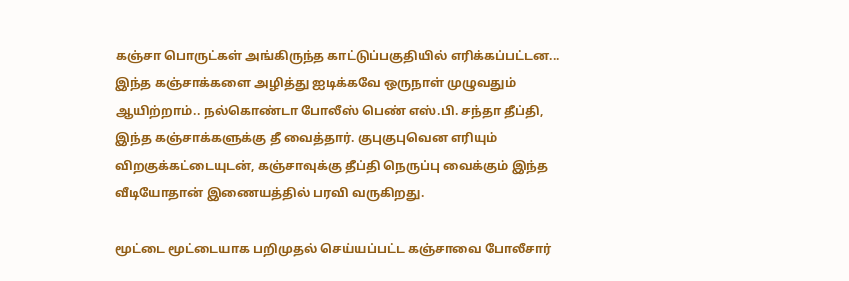கஞ்சா பொருட்கள் அங்கிருந்த காட்டுப்பகுதியில் எரிக்கப்பட்டன... இந்த கஞ்சாக்களை அழித்து ஐடிக்கவே ஒருநாள் முழுவதும் ஆயிற்றாம்.. நல்கொண்டா போலீஸ் பெண் எஸ்.பி. சந்தா தீப்தி, இந்த கஞ்சாக்களுக்கு தீ வைத்தார். குபுகுபுவென எரியும் விறகுக்கட்டையுடன், கஞ்சாவுக்கு தீப்தி நெருப்பு வைக்கும் இந்த வீடியோதான் இணையத்தில் பரவி வருகிறது.

மூட்டை மூட்டையாக பறிமுதல் செய்யப்பட்ட கஞ்சாவை போலீசார்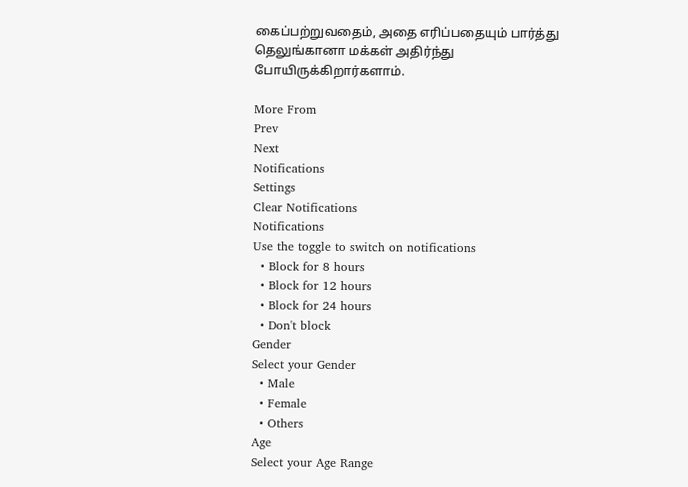கைப்பற்றுவதைம், அதை எரிப்பதையும் பார்த்து தெலுங்கானா மக்கள் அதிர்ந்து போயிருக்கிறார்களாம்.

More From
Prev
Next
Notifications
Settings
Clear Notifications
Notifications
Use the toggle to switch on notifications
  • Block for 8 hours
  • Block for 12 hours
  • Block for 24 hours
  • Don't block
Gender
Select your Gender
  • Male
  • Female
  • Others
Age
Select your Age Range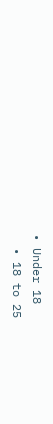• Under 18
  • 18 to 25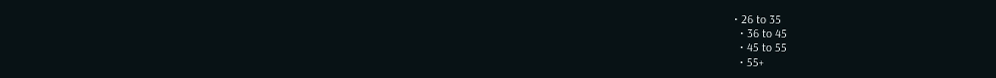• 26 to 35
  • 36 to 45
  • 45 to 55
  • 55+